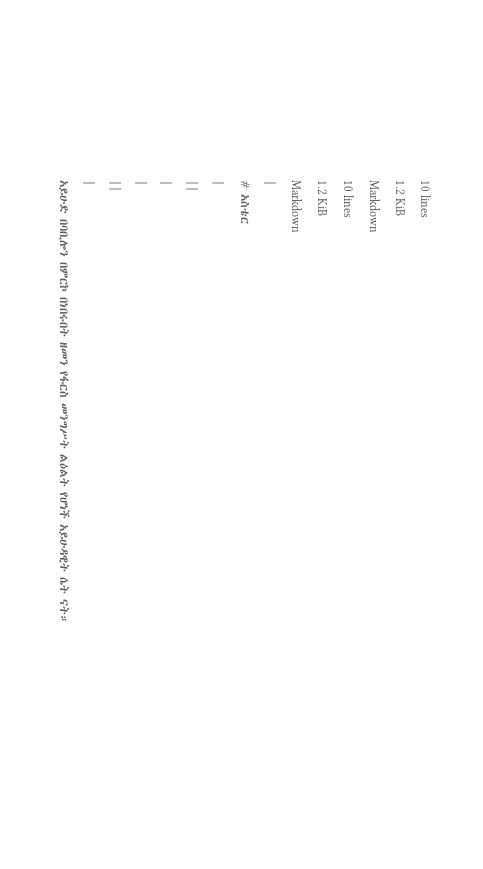10 lines
1.2 KiB
Markdown
10 lines
1.2 KiB
Markdown
|
# አስቴር
|
||
|
|
||
|
አይሁድ በባቢሎን በምርኮ በነበሩበት ዘመን የፋርስ መንግሥት ልዕልት የሆነች አይሁዳዊት ሴት ናት።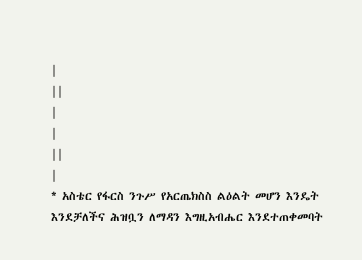|
||
|
|
||
|
* አስቴር የፋርስ ንጉሥ የአርጤክስስ ልዕልት መሆን እንዴት እንደቻለችና ሕዝቧን ለማዳን እግዚአብሔር እንደተጠቀመባት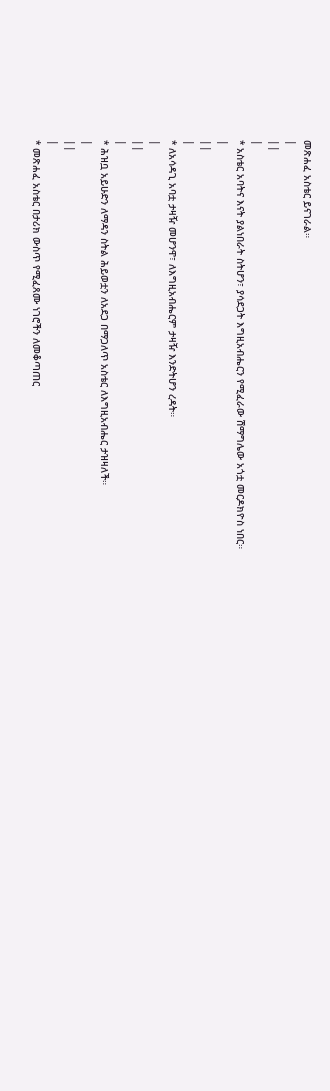መጽሐፈ አስቴር ይናገራል።
|
||
|
* አስቴር አባትና እናት ያልነበራት ስትሆን፣ ያሳደጋት እግዚአብሔርን የሚፈራው ሽማግሌው አጎቷ መርዶክዮስ ነበር።
|
||
|
* ለአሳዳጊ አባቷ ታዛዥ መሆንዋ፣ ለእግዚአብሔርም ታዛዥ እንድትሆን ረዳት።
|
||
|
* ሕዝቧ አይሁድን ለማዳን ስትል ሕይወቷን ለአደጋ በማጋለጥ አስቴር ለእግዚአብሔር ታዝዛለች።
|
||
|
* መጽሐፈ አስቴር በታሪክ ውስጥ የሚፈጸሙ ነገሮችን ለመቆጣጠር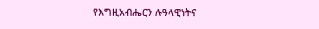የእግዚአብሔርን ሉዓላዊነትና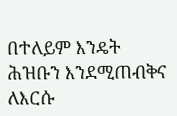በተለይም እንዴት ሕዝቡን እንደሚጠብቅና ለእርሱ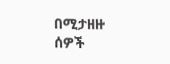በሚታዘዙ ሰዎች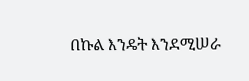በኩል እንዴት እንደሚሠራ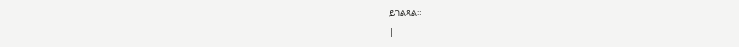ይገልጻል።
|